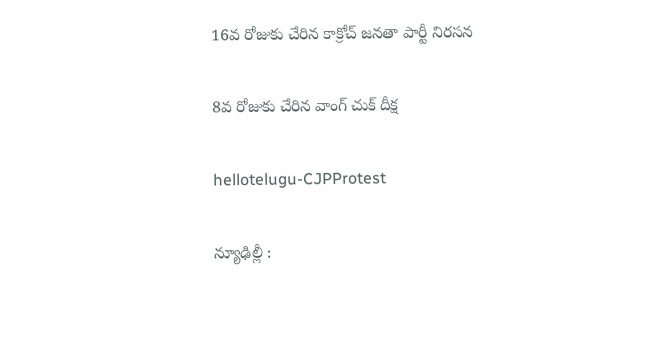16వ రోజుకు చేరిన కాక్రోచ్ జ‌న‌తా పార్టీ నిర‌స‌న

8వ రోజుకు చేరిన వాంగ్ చుక్ దీక్ష

hellotelugu-CJPProtest

న్యూఢిల్లీ :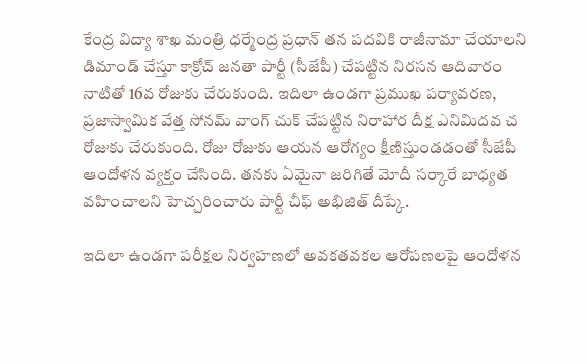కేంద్ర విద్యా శాఖ మంత్రి ధ‌ర్మేంద్ర ప్ర‌ధాన్ త‌న ప‌ద‌వికి రాజీనామా చేయాల‌ని డిమాండ్ చేస్తూ కాక్రోచ్ జ‌న‌తా పార్టీ (సీజేపీ) చేప‌ట్టిన నిర‌స‌న ఆదివారం నాటితో 16వ రోజుకు చేరుకుంది. ఇదిలా ఉండ‌గా ప్ర‌ముఖ ప‌ర్యావ‌ర‌ణ‌, ప్ర‌జాస్వామిక వేత్త సోన‌మ్ వాంగ్ చుక్ చేప‌ట్టిన నిరాహార దీక్ష ఎనిమిద‌వ చ రోజుకు చేరుకుంది. రోజు రోజుకు ఆయ‌న ఆరోగ్యం క్షీణిస్తుండ‌డంతో సీజేపీ ఆందోళ‌న వ్య‌క్తం చేసింది. త‌న‌కు ఏమైనా జ‌రిగితే మోదీ స‌ర్కారే బాధ్య‌త వ‌హించాల‌ని హెచ్చ‌రించారు పార్టీ చీఫ్ అభిజిత్ దీప్కే.

ఇదిలా ఉండ‌గా పరీక్షల నిర్వహణలో అవకతవకల ఆరోపణలపై ఆందోళన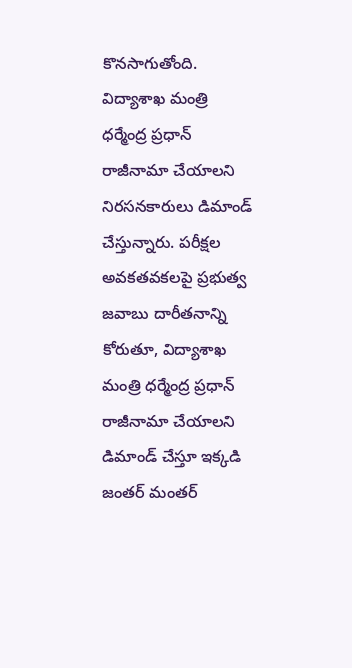కొనసాగుతోంది. విద్యాశాఖ మంత్రి ధర్మేంద్ర ప్రధాన్ రాజీనామా చేయాలని నిరసనకారులు డిమాండ్ చేస్తున్నారు. పరీక్షల అవకతవకలపై ప్రభుత్వ జవాబు దారీతనాన్ని కోరుతూ, విద్యాశాఖ మంత్రి ధర్మేంద్ర ప్రధాన్ రాజీనామా చేయాలని డిమాండ్ చేస్తూ ఇక్కడి జంతర్ మంతర్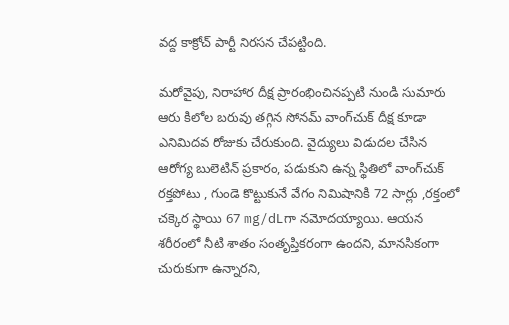వద్ద కాక్రోచ్ పార్టీ నిరసన చేపట్టింది.

మరోవైపు, నిరాహార దీక్ష ప్రారంభించినప్పటి నుండి సుమారు ఆరు కిలోల బరువు తగ్గిన సోనమ్ వాంగ్‌చుక్ దీక్ష కూడా ఎనిమిదవ రోజుకు చేరుకుంది. వైద్యులు విడుదల చేసిన ఆరోగ్య బులెటిన్ ప్రకారం, పడుకుని ఉన్న స్థితిలో వాంగ్‌చుక్ రక్తపోటు , గుండె కొట్టుకునే వేగం నిమిషానికి 72 సార్లు ,రక్తంలో చక్కెర స్థాయి 67 mg/dLగా నమోదయ్యాయి. ఆయన శరీరంలో నీటి శాతం సంతృప్తికరంగా ఉందని, మానసికంగా చురుకుగా ఉన్నారని,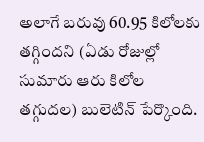అలాగే బరువు 60.95 కిలోలకు తగ్గిందని (ఏడు రోజుల్లో సుమారు ఆరు కిలోల తగ్గుదల) బులెటిన్ పేర్కొంది.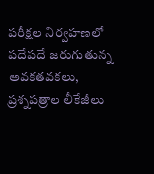పరీక్షల నిర్వహణలో పదేపదే జరుగుతున్న అవకతవకలు, ప్రశ్నపత్రాల లీకేజీలు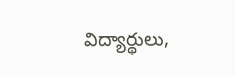విద్యార్థులు,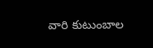వారి కుటుంబాల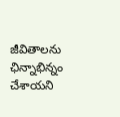జీవితాలను ఛిన్నాభిన్నం చేశాయని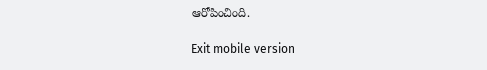ఆరోపించింది.

Exit mobile version